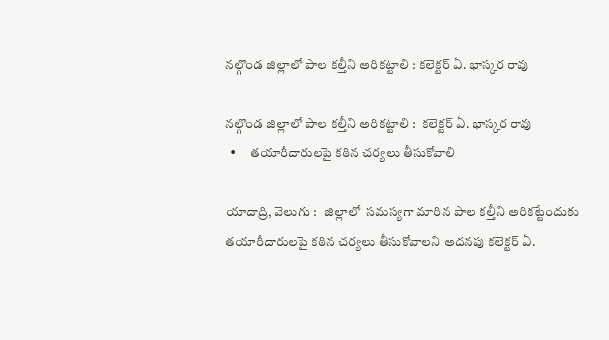నల్గొండ జిల్లాలో పాల కల్తీని అరికట్టాలి : కలెక్టర్ ఏ. భాస్కర రావు

నల్గొండ జిల్లాలో పాల కల్తీని అరికట్టాలి :  కలెక్టర్ ఏ. భాస్కర రావు
  •     తయారీదారులపై కఠిన చర్యలు తీసుకోవాలి

యాదాద్రి, వెలుగు :   జిల్లాలో  సమస్యగా మారిన పాల కల్తీని అరికట్టేందుకు తయారీదారులపై కఠిన చర్యలు తీసుకోవాలని అదనపు కలెక్టర్ ఏ.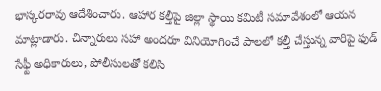భాస్కరరావు ఆదేశించారు. ఆహార కల్తీపై జిల్లా స్థాయి కమిటీ సమావేశంలో ఆయన మాట్లాడారు. చిన్నారులు సహా అందరూ వినియోగించే పాలలో కల్తీ చేస్తున్న వారిపై ఫుడ్ సేఫ్టీ అధికారులు, పోలీసులతో కలిసి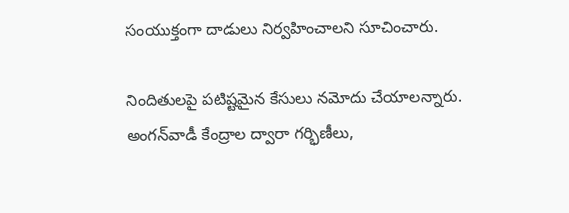సంయుక్తంగా దాడులు నిర్వహించాలని సూచించారు.

నిందితులపై పటిష్టమైన కేసులు నమోదు చేయాలన్నారు. అంగన్‌‌వాడీ కేంద్రాల ద్వారా గర్భిణీలు,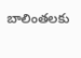బాలింతలకు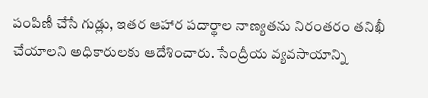పంపిణీ చేసే గుడ్లు, ఇతర ఆహార పదార్థాల నాణ్యతను నిరంతరం తనిఖీ చేయాలని అధికారులకు ఆదేశించారు. సేంద్రీయ వ్యవసాయాన్ని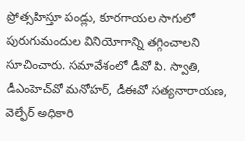ప్రోత్సహిస్తూ పండ్లు, కూరగాయల సాగులో పురుగుమందుల వినియోగాన్ని తగ్గించాలని సూచించారు. సమావేశంలో డీవో పి. స్వాతి, డీఎంహెచ్‌‌వో మనోహర్, డీఈవో సత్యనారాయణ, వెల్ఫేర్ అధికారి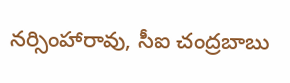నర్సింహారావు, సీఐ చంద్రబాబు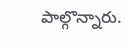పాల్గొన్నారు.